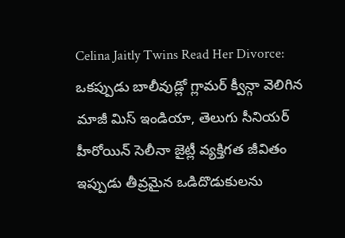Celina Jaitly Twins Read Her Divorce: ఒకప్పుడు బాలీవుడ్లో గ్లామర్ క్వీన్గా వెలిగిన మాజీ మిస్ ఇండియా, తెలుగు సీనియర్ హీరోయిన్ సెలీనా జైట్లీ వ్యక్తిగత జీవితం ఇప్పుడు తీవ్రమైన ఒడిదొడుకులను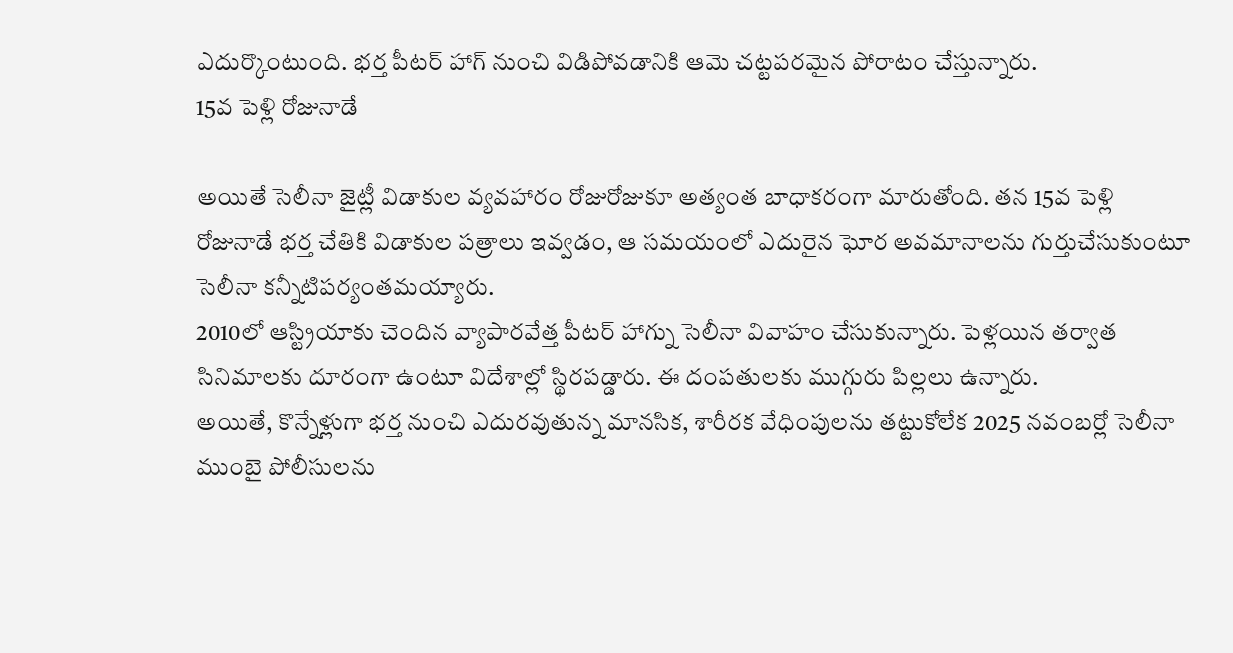ఎదుర్కొంటుంది. భర్త పీటర్ హాగ్ నుంచి విడిపోవడానికి ఆమె చట్టపరమైన పోరాటం చేస్తున్నారు.
15వ పెళ్లి రోజునాడే

అయితే సెలీనా జైట్లీ విడాకుల వ్యవహారం రోజురోజుకూ అత్యంత బాధాకరంగా మారుతోంది. తన 15వ పెళ్లి రోజునాడే భర్త చేతికి విడాకుల పత్రాలు ఇవ్వడం, ఆ సమయంలో ఎదురైన ఘోర అవమానాలను గుర్తుచేసుకుంటూ సెలీనా కన్నీటిపర్యంతమయ్యారు.
2010లో ఆస్ట్రియాకు చెందిన వ్యాపారవేత్త పీటర్ హాగ్ను సెలీనా వివాహం చేసుకున్నారు. పెళ్లయిన తర్వాత సినిమాలకు దూరంగా ఉంటూ విదేశాల్లో స్థిరపడ్డారు. ఈ దంపతులకు ముగ్గురు పిల్లలు ఉన్నారు.
అయితే, కొన్నేళ్లుగా భర్త నుంచి ఎదురవుతున్న మానసిక, శారీరక వేధింపులను తట్టుకోలేక 2025 నవంబర్లో సెలీనా ముంబై పోలీసులను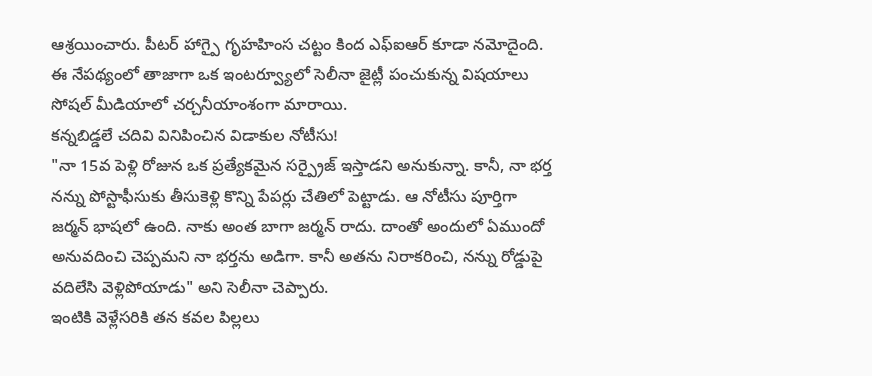ఆశ్రయించారు. పీటర్ హాగ్పై గృహహింస చట్టం కింద ఎఫ్ఐఆర్ కూడా నమోదైంది. ఈ నేపథ్యంలో తాజాగా ఒక ఇంటర్వ్యూలో సెలీనా జైట్లీ పంచుకున్న విషయాలు సోషల్ మీడియాలో చర్చనీయాంశంగా మారాయి.
కన్నబిడ్డలే చదివి వినిపించిన విడాకుల నోటీసు!
"నా 15వ పెళ్లి రోజున ఒక ప్రత్యేకమైన సర్ప్రైజ్ ఇస్తాడని అనుకున్నా. కానీ, నా భర్త నన్ను పోస్టాఫీసుకు తీసుకెళ్లి కొన్ని పేపర్లు చేతిలో పెట్టాడు. ఆ నోటీసు పూర్తిగా జర్మన్ భాషలో ఉంది. నాకు అంత బాగా జర్మన్ రాదు. దాంతో అందులో ఏముందో అనువదించి చెప్పమని నా భర్తను అడిగా. కానీ అతను నిరాకరించి, నన్ను రోడ్డుపై వదిలేసి వెళ్లిపోయాడు" అని సెలీనా చెప్పారు.
ఇంటికి వెళ్లేసరికి తన కవల పిల్లలు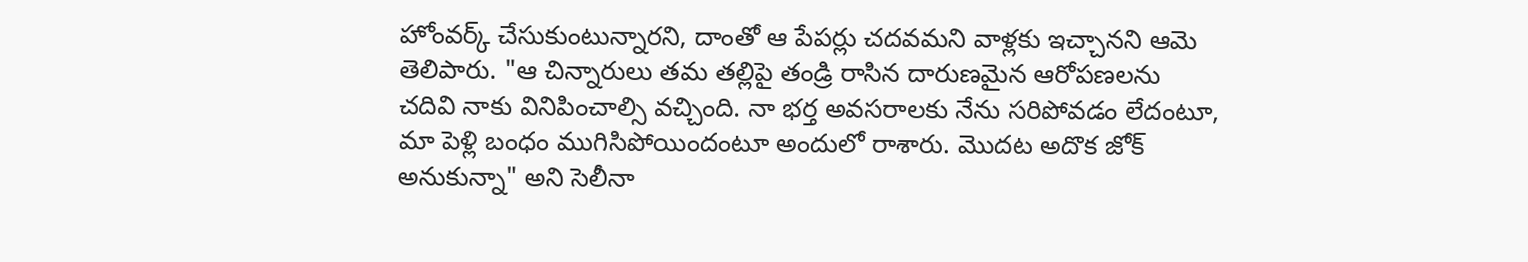హోంవర్క్ చేసుకుంటున్నారని, దాంతో ఆ పేపర్లు చదవమని వాళ్లకు ఇచ్చానని ఆమె తెలిపారు. "ఆ చిన్నారులు తమ తల్లిపై తండ్రి రాసిన దారుణమైన ఆరోపణలను చదివి నాకు వినిపించాల్సి వచ్చింది. నా భర్త అవసరాలకు నేను సరిపోవడం లేదంటూ, మా పెళ్లి బంధం ముగిసిపోయిందంటూ అందులో రాశారు. మొదట అదొక జోక్ అనుకున్నా" అని సెలీనా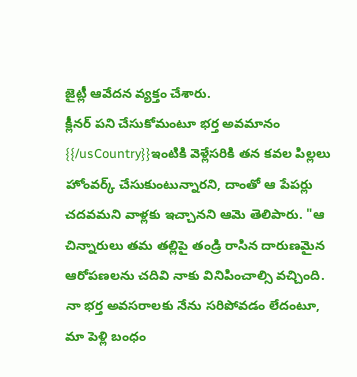జైట్లీ ఆవేదన వ్యక్తం చేశారు.
క్లీనర్ పని చేసుకోమంటూ భర్త అవమానం
{{/usCountry}}ఇంటికి వెళ్లేసరికి తన కవల పిల్లలు హోంవర్క్ చేసుకుంటున్నారని, దాంతో ఆ పేపర్లు చదవమని వాళ్లకు ఇచ్చానని ఆమె తెలిపారు. "ఆ చిన్నారులు తమ తల్లిపై తండ్రి రాసిన దారుణమైన ఆరోపణలను చదివి నాకు వినిపించాల్సి వచ్చింది. నా భర్త అవసరాలకు నేను సరిపోవడం లేదంటూ, మా పెళ్లి బంధం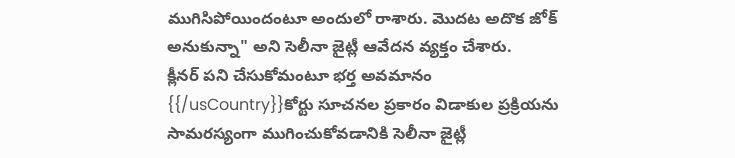ముగిసిపోయిందంటూ అందులో రాశారు. మొదట అదొక జోక్ అనుకున్నా" అని సెలీనా జైట్లీ ఆవేదన వ్యక్తం చేశారు.
క్లీనర్ పని చేసుకోమంటూ భర్త అవమానం
{{/usCountry}}కోర్టు సూచనల ప్రకారం విడాకుల ప్రక్రియను సామరస్యంగా ముగించుకోవడానికి సెలీనా జైట్లీ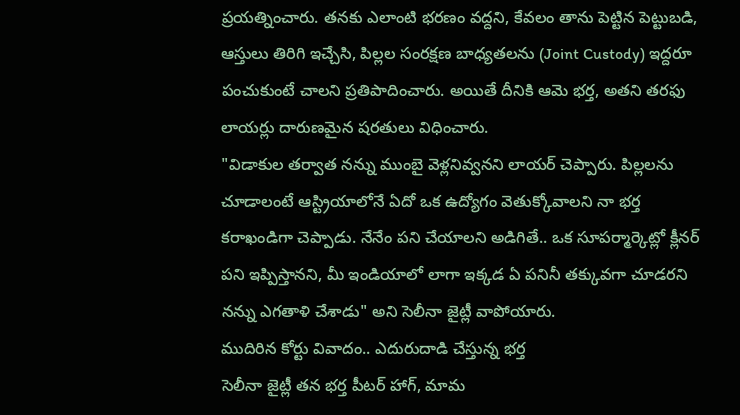ప్రయత్నించారు. తనకు ఎలాంటి భరణం వద్దని, కేవలం తాను పెట్టిన పెట్టుబడి, ఆస్తులు తిరిగి ఇచ్చేసి, పిల్లల సంరక్షణ బాధ్యతలను (Joint Custody) ఇద్దరూ పంచుకుంటే చాలని ప్రతిపాదించారు. అయితే దీనికి ఆమె భర్త, అతని తరఫు లాయర్లు దారుణమైన షరతులు విధించారు.
"విడాకుల తర్వాత నన్ను ముంబై వెళ్లనివ్వనని లాయర్ చెప్పారు. పిల్లలను చూడాలంటే ఆస్ట్రియాలోనే ఏదో ఒక ఉద్యోగం వెతుక్కోవాలని నా భర్త కరాఖండిగా చెప్పాడు. నేనేం పని చేయాలని అడిగితే.. ఒక సూపర్మార్కెట్లో క్లీనర్ పని ఇప్పిస్తానని, మీ ఇండియాలో లాగా ఇక్కడ ఏ పనినీ తక్కువగా చూడరని నన్ను ఎగతాళి చేశాడు" అని సెలీనా జైట్లీ వాపోయారు.
ముదిరిన కోర్టు వివాదం.. ఎదురుదాడి చేస్తున్న భర్త
సెలీనా జైట్లీ తన భర్త పీటర్ హాగ్, మామ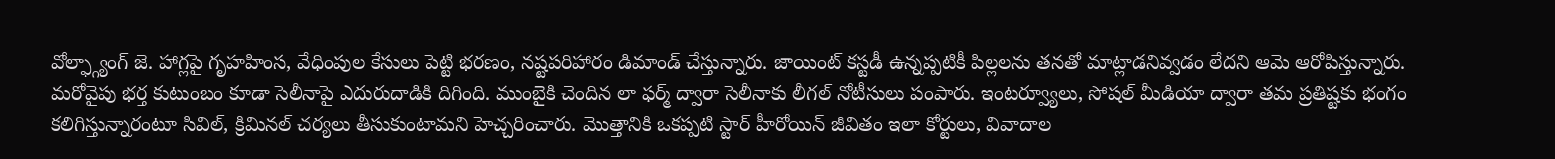వోల్ఫ్గ్యాంగ్ జె. హాగ్లపై గృహహింస, వేధింపుల కేసులు పెట్టి భరణం, నష్టపరిహారం డిమాండ్ చేస్తున్నారు. జాయింట్ కస్టడీ ఉన్నప్పటికీ పిల్లలను తనతో మాట్లాడనివ్వడం లేదని ఆమె ఆరోపిస్తున్నారు.
మరోవైపు భర్త కుటుంబం కూడా సెలీనాపై ఎదురుదాడికి దిగింది. ముంబైకి చెందిన లా ఫర్మ్ ద్వారా సెలీనాకు లీగల్ నోటీసులు పంపారు. ఇంటర్వ్యూలు, సోషల్ మీడియా ద్వారా తమ ప్రతిష్టకు భంగం కలిగిస్తున్నారంటూ సివిల్, క్రిమినల్ చర్యలు తీసుకుంటామని హెచ్చరించారు. మొత్తానికి ఒకప్పటి స్టార్ హీరోయిన్ జీవితం ఇలా కోర్టులు, వివాదాల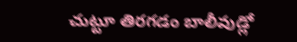చుట్టూ తిరగడం బాలీవుడ్లో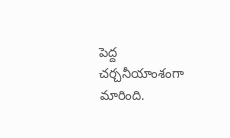పెద్ద చర్చనీయాంశంగా మారింది.